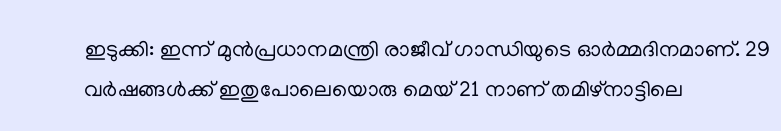ഇടുക്കി: ഇന്ന് മുൻപ്രധാനമന്ത്രി രാജീവ് ഗാന്ധിയുടെ ഓർമ്മദിനമാണ്. 29 വർഷങ്ങൾക്ക് ഇതുപോലെയൊരു മെയ് 21 നാണ് തമിഴ്നാട്ടിലെ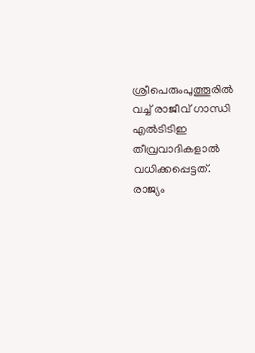ശ്രീപെരുംപുത്തൂരിൽ വച്ച് രാജീവ് ഗാന്ധി എൽടിടിഇ തീവ്രവാദികളാൽ വധിക്കപ്പെട്ടത്. രാജ്യം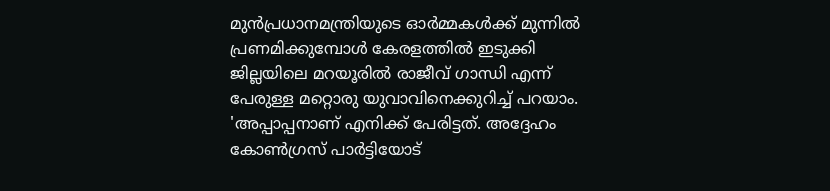മുൻപ്രധാനമന്ത്രിയുടെ ഓർമ്മകൾക്ക് മുന്നിൽ പ്രണമിക്കുമ്പോൾ കേരളത്തിൽ ഇടുക്കി ജില്ലയിലെ മറയൂരിൽ രാജീവ് ഗാന്ധി എന്ന് പേരുള്ള മറ്റൊരു യുവാവിനെക്കുറിച്ച് പറയാം.
'അപ്പാപ്പനാണ് എനിക്ക് പേരിട്ടത്. അദ്ദേഹം കോൺഗ്രസ് പാർട്ടിയോട്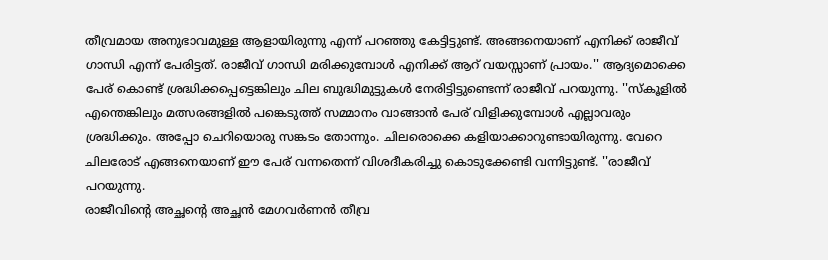തീവ്രമായ അനുഭാവമുള്ള ആളായിരുന്നു എന്ന് പറഞ്ഞു കേട്ടിട്ടുണ്ട്. അങ്ങനെയാണ് എനിക്ക് രാജീവ് ഗാന്ധി എന്ന് പേരിട്ടത്. രാജീവ് ഗാന്ധി മരിക്കുമ്പോൾ എനിക്ക് ആറ് വയസ്സാണ് പ്രായം.'' ആദ്യമൊക്കെ പേര് കൊണ്ട് ശ്രദ്ധിക്കപ്പെട്ടെങ്കിലും ചില ബുദ്ധിമുട്ടുകൾ നേരിട്ടിട്ടുണ്ടെന്ന് രാജീവ് പറയുന്നു. ''സ്കൂളിൽ എന്തെങ്കിലും മത്സരങ്ങളിൽ പങ്കെടുത്ത് സമ്മാനം വാങ്ങാൻ പേര് വിളിക്കുമ്പോൾ എല്ലാവരും ശ്രദ്ധിക്കും. അപ്പോ ചെറിയൊരു സങ്കടം തോന്നും. ചിലരൊക്കെ കളിയാക്കാറുണ്ടായിരുന്നു. വേറെ ചിലരോട് എങ്ങനെയാണ് ഈ പേര് വന്നതെന്ന് വിശദീകരിച്ചു കൊടുക്കേണ്ടി വന്നിട്ടുണ്ട്. ''രാജീവ് പറയുന്നു.
രാജീവിന്റെ അച്ഛന്റെ അച്ഛൻ മേഗവർണൻ തീവ്ര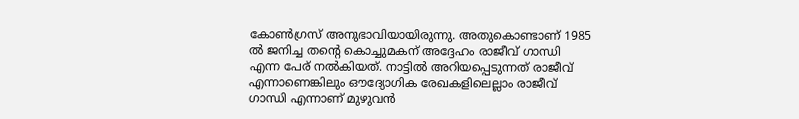കോൺഗ്രസ് അനുഭാവിയായിരുന്നു. അതുകൊണ്ടാണ് 1985 ൽ ജനിച്ച തന്റെ കൊച്ചുമകന് അദ്ദേഹം രാജീവ് ഗാന്ധി എന്ന പേര് നൽകിയത്. നാട്ടിൽ അറിയപ്പെടുന്നത് രാജീവ് എന്നാണെങ്കിലും ഔദ്യോഗിക രേഖകളിലെല്ലാം രാജീവ് ഗാന്ധി എന്നാണ് മുഴുവൻ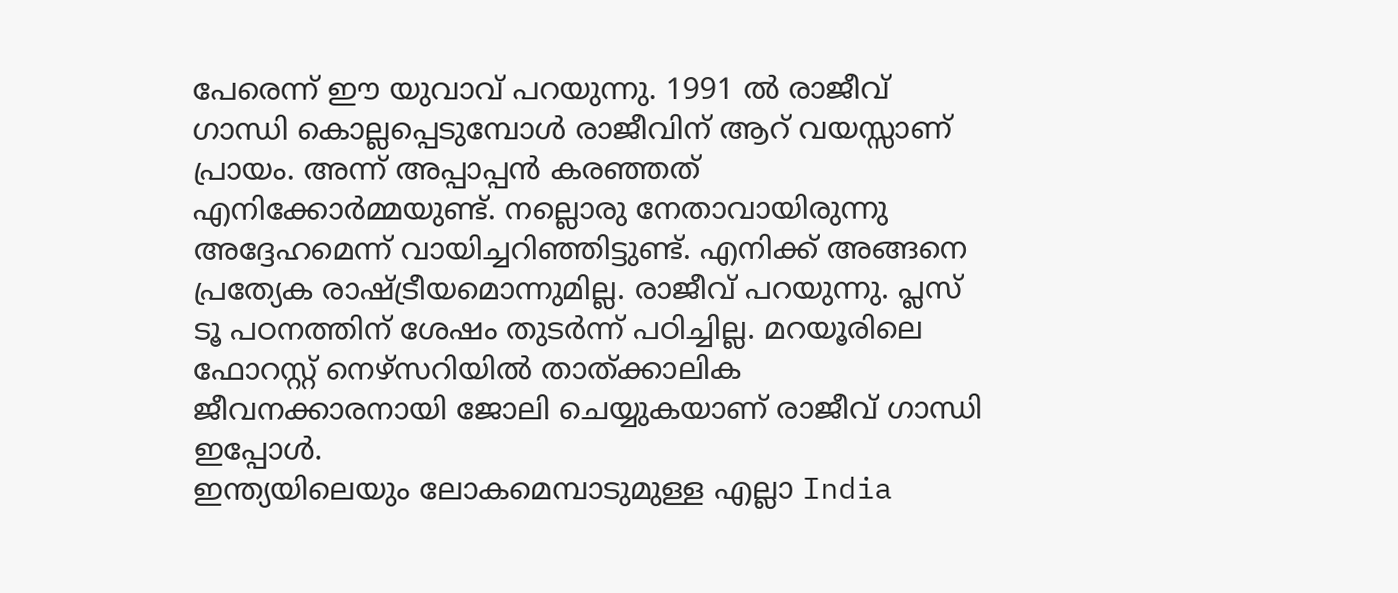പേരെന്ന് ഈ യുവാവ് പറയുന്നു. 1991 ൽ രാജീവ് ഗാന്ധി കൊല്ലപ്പെടുമ്പോൾ രാജീവിന് ആറ് വയസ്സാണ് പ്രായം. അന്ന് അപ്പാപ്പൻ കരഞ്ഞത് എനിക്കോർമ്മയുണ്ട്. നല്ലൊരു നേതാവായിരുന്നു അദ്ദേഹമെന്ന് വായിച്ചറിഞ്ഞിട്ടുണ്ട്. എനിക്ക് അങ്ങനെ പ്രത്യേക രാഷ്ട്രീയമൊന്നുമില്ല. രാജീവ് പറയുന്നു. പ്ലസ് ടൂ പഠനത്തിന് ശേഷം തുടർന്ന് പഠിച്ചില്ല. മറയൂരിലെ ഫോറസ്റ്റ് നെഴ്സറിയിൽ താത്ക്കാലിക ജീവനക്കാരനായി ജോലി ചെയ്യുകയാണ് രാജീവ് ഗാന്ധി ഇപ്പോൾ.
ഇന്ത്യയിലെയും ലോകമെമ്പാടുമുള്ള എല്ലാ India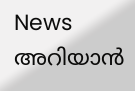News അറിയാൻ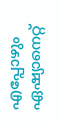എപ്പോഴും ഏഷ്യാനെറ്റ്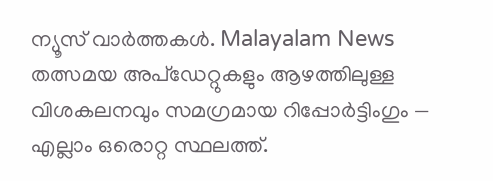ന്യൂസ് വാർത്തകൾ. Malayalam News തത്സമയ അപ്ഡേറ്റുകളും ആഴത്തിലുള്ള വിശകലനവും സമഗ്രമായ റിപ്പോർട്ടിംഗും — എല്ലാം ഒരൊറ്റ സ്ഥലത്ത്.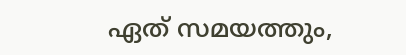ഏത് സമയത്തും,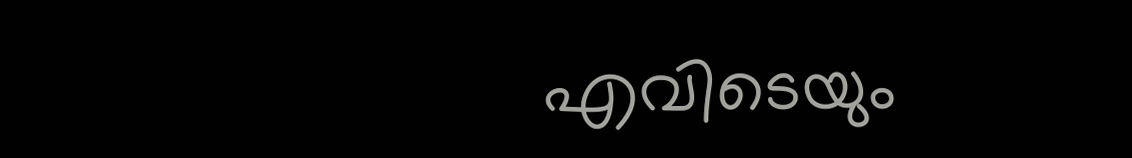എവിടെയും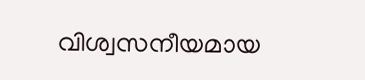വിശ്വസനീയമായ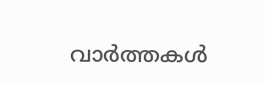വാർത്തകൾ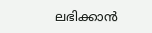ലഭിക്കാൻ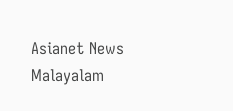Asianet News Malayalam